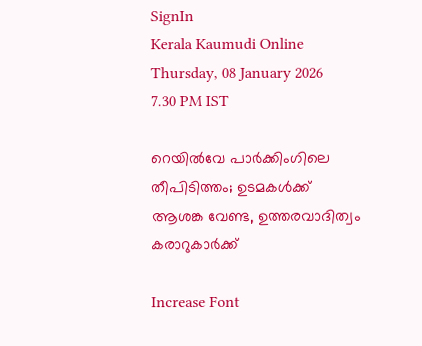SignIn
Kerala Kaumudi Online
Thursday, 08 January 2026 7.30 PM IST

റെയിൽവേ പാർക്കിംഗിലെ തീപിടിത്തം; ഉടമകൾക്ക് ആശങ്ക വേണ്ട, ഉത്തരവാദിത്വം കരാറുകാർക്ക്

Increase Font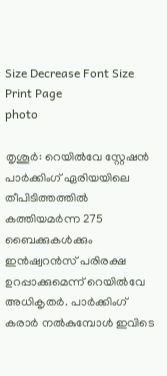Size Decrease Font Size Print Page
photo

തൃശൂർ: റെയിൽവേ സ്റ്റേഷൻ പാർക്കിംഗ് ഏരിയയിലെ തീപിടിത്തത്തിൽ കത്തിയമർന്ന 275 ബൈക്കുകൾക്കും ഇൻഷ്വറൻസ് പരിരക്ഷ ഉറപ്പാക്കുമെന്ന് റെയിൽവേ അധികൃതർ. പാർക്കിംഗ് കരാർ നൽകുമ്പോൾ ഇവിടെ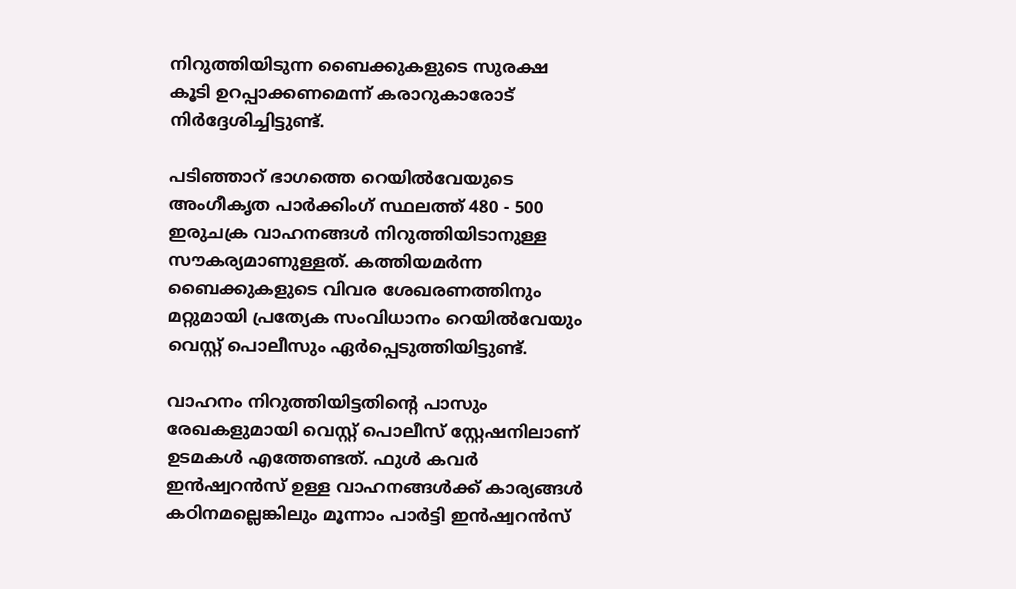നിറുത്തിയിടുന്ന ബൈക്കുകളുടെ സുരക്ഷ കൂടി ഉറപ്പാക്കണമെന്ന് കരാറുകാരോട് നിർദ്ദേശിച്ചിട്ടുണ്ട്.

പടിഞ്ഞാറ് ഭാഗത്തെ റെയിൽവേയുടെ അംഗീകൃത പാർക്കിംഗ് സ്ഥലത്ത് 480 - 500 ഇരുചക്ര വാഹനങ്ങൾ നിറുത്തിയിടാനുള്ള സൗകര്യമാണുള്ളത്. കത്തിയമർന്ന ബൈക്കുകളുടെ വിവര ശേഖരണത്തിനും മറ്റുമായി പ്രത്യേക സംവിധാനം റെയിൽവേയും വെസ്റ്റ് പൊലീസും ഏർപ്പെടുത്തിയിട്ടുണ്ട്.

വാഹനം നിറുത്തിയിട്ടതിന്റെ പാസും രേഖകളുമായി വെസ്റ്റ് പൊലീസ് സ്റ്റേഷനിലാണ് ഉടമകൾ എത്തേണ്ടത്. ഫുൾ കവർ ഇൻഷ്വറൻസ് ഉള്ള വാഹനങ്ങൾക്ക് കാര്യങ്ങൾ കഠിനമല്ലെങ്കിലും മൂന്നാം പാർട്ടി ഇൻഷ്വറൻസ്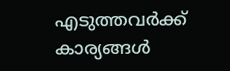എടുത്തവർക്ക് കാര്യങ്ങൾ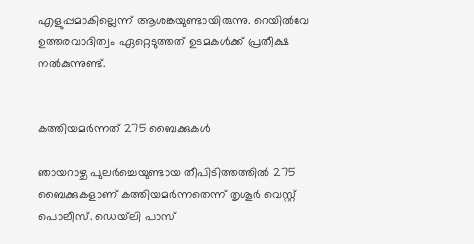എളുപ്പമാകില്ലെന്ന് ആശങ്കയുണ്ടായിരുന്നു. റെയിൽവേ ഉത്തരവാദിത്വം ഏറ്റെടുത്തത് ഉടമകൾക്ക് പ്രതീക്ഷ നൽകുന്നുണ്ട്.


കത്തിയമർന്നത് 275 ബൈക്കുകൾ

ഞായറാഴ്ച പുലർച്ചെയുണ്ടായ തീപിടിത്തത്തിൽ 275 ബൈക്കുകളാണ് കത്തിയമർന്നതെന്ന് തൃശൂർ വെസ്റ്റ് പൊലീസ്. ഡെയ്‌ലി പാസ്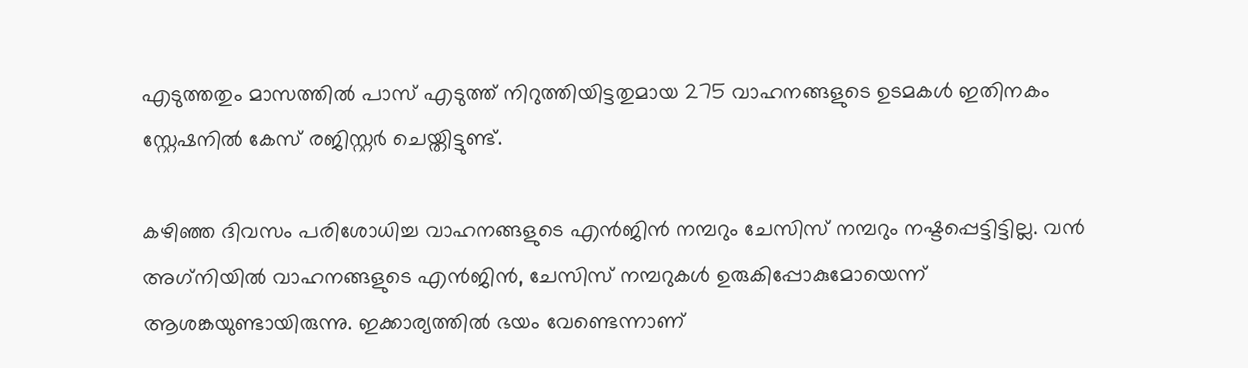എടുത്തതും മാസത്തിൽ പാസ് എടുത്ത് നിറുത്തിയിട്ടതുമായ 275 വാഹനങ്ങളുടെ ഉടമകൾ ഇതിനകം സ്റ്റേഷനിൽ കേസ് രജിസ്റ്റർ ചെയ്തിട്ടുണ്ട്.

കഴിഞ്ഞ ദിവസം പരിശോധിച്ച വാഹനങ്ങളുടെ എൻജിൻ നമ്പറും ചേസിസ് നമ്പറും നഷ്ടപ്പെട്ടിട്ടില്ല. വൻ അഗ്‌നിയിൽ വാഹനങ്ങളുടെ എൻജിൻ, ചേസിസ് നമ്പറുകൾ ഉരുകിപ്പോകുമോയെന്ന് ആശങ്കയുണ്ടായിരുന്നു. ഇക്കാര്യത്തിൽ ഭയം വേണ്ടെന്നാണ്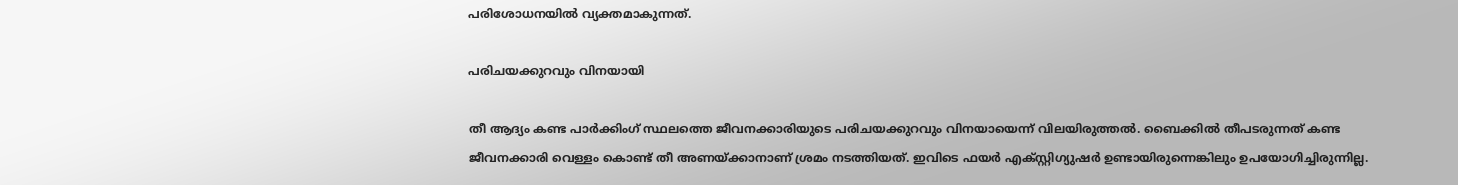പരിശോധനയിൽ വ്യക്തമാകുന്നത്.

പരിചയക്കുറവും വിനയായി

തീ ആദ്യം കണ്ട പാർക്കിംഗ് സ്ഥലത്തെ ജീവനക്കാരിയുടെ പരിചയക്കുറവും വിനയായെന്ന് വിലയിരുത്തൽ. ബൈക്കിൽ തീപടരുന്നത് കണ്ട ജീവനക്കാരി വെള്ളം കൊണ്ട് തീ അണയ്ക്കാനാണ് ശ്രമം നടത്തിയത്. ഇവിടെ ഫയർ എക്സ്റ്റിഗ്യുഷർ ഉണ്ടായിരുന്നെങ്കിലും ഉപയോഗിച്ചിരുന്നില്ല.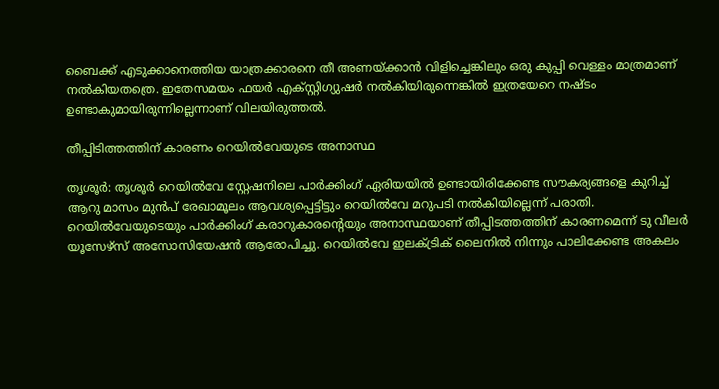ബൈക്ക് എടുക്കാനെത്തിയ യാത്രക്കാരനെ തീ അണയ്ക്കാൻ വിളിച്ചെങ്കിലും ഒരു കുപ്പി വെള്ളം മാത്രമാണ് നൽകിയതത്രെ. ഇതേസമയം ഫയർ എക്സ്റ്റിഗ്യുഷർ നൽകിയിരുന്നെങ്കിൽ ഇത്രയേറെ നഷ്ടം ഉണ്ടാകുമായിരുന്നില്ലെന്നാണ് വിലയിരുത്തൽ.

തീപ്പിടിത്തത്തിന് കാരണം റെയിൽവേയുടെ അനാസ്ഥ

തൃശൂർ: തൃശൂർ റെയിൽവേ സ്റ്റേഷനിലെ പാർക്കിംഗ് ഏരിയയിൽ ഉണ്ടായിരിക്കേണ്ട സൗകര്യങ്ങളെ കുറിച്ച് ആറു മാസം മുൻപ് രേഖാമൂലം ആവശ്യപ്പെട്ടിട്ടും റെയിൽവേ മറുപടി നൽകിയില്ലെന്ന് പരാതി. റെയിൽവേയുടെയും പാർക്കിംഗ് കരാറുകാരന്റെയും അനാസ്ഥയാണ് തീപ്പിടത്തത്തിന് കാരണമെന്ന് ടു വീലർ യൂസേഴ്‌സ് അസോസിയേഷൻ ആരോപിച്ചു. റെയിൽവേ ഇലക്ട്രിക് ലൈനിൽ നിന്നും പാലിക്കേണ്ട അകലം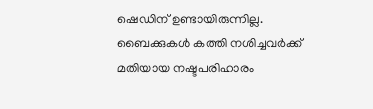ഷെഡിന് ഉണ്ടായിരുന്നില്ല.
ബൈക്കുകൾ കത്തി നശിച്ചവർക്ക് മതിയായ നഷ്ടപരിഹാരം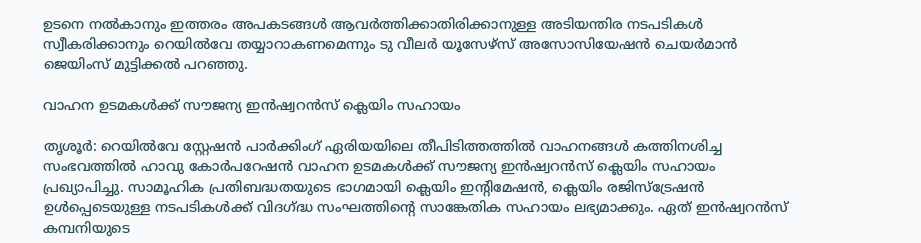ഉടനെ നൽകാനും ഇത്തരം അപകടങ്ങൾ ആവർത്തിക്കാതിരിക്കാനുള്ള അടിയന്തിര നടപടികൾ സ്വീകരിക്കാനും റെയിൽവേ തയ്യാറാകണമെന്നും ടു വീലർ യൂസേഴ്‌സ് അസോസിയേഷൻ ചെയർമാൻ ജെയിംസ് മുട്ടിക്കൽ പറഞ്ഞു.

വാഹന ഉടമകൾക്ക് സൗജന്യ ഇൻഷ്വറൻസ് ക്ലെയിം സഹായം

തൃശൂർ: റെയിൽവേ സ്റ്റേഷൻ പാർക്കിംഗ് ഏരിയയിലെ തീപിടിത്തത്തിൽ വാഹനങ്ങൾ കത്തിനശിച്ച സംഭവത്തിൽ ഹാവു കോർപറേഷൻ വാഹന ഉടമകൾക്ക് സൗജന്യ ഇൻഷ്വറൻസ് ക്ലെയിം സഹായം പ്രഖ്യാപിച്ചു. സാമൂഹിക പ്രതിബദ്ധതയുടെ ഭാഗമായി ക്ലെയിം ഇന്റിമേഷൻ, ക്ലെയിം രജിസ്‌ട്രേഷൻ ഉൾപ്പെടെയുള്ള നടപടികൾക്ക് വിദഗ്ദ്ധ സംഘത്തിന്റെ സാങ്കേതിക സഹായം ലഭ്യമാക്കും. ഏത് ഇൻഷ്വറൻസ് കമ്പനിയുടെ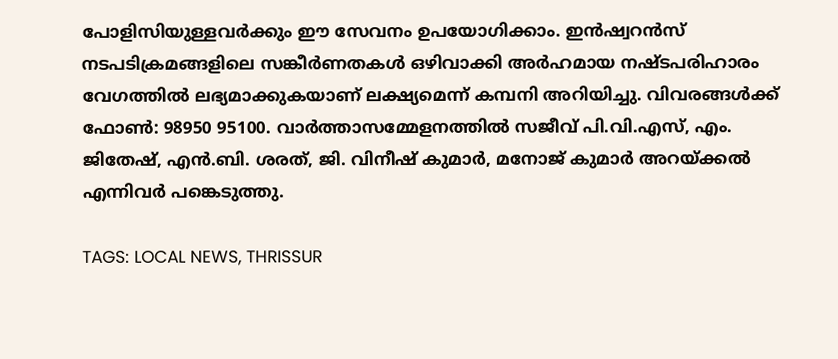പോളിസിയുള്ളവർക്കും ഈ സേവനം ഉപയോഗിക്കാം. ഇൻഷ്വറൻസ് നടപടിക്രമങ്ങളിലെ സങ്കീർണതകൾ ഒഴിവാക്കി അർഹമായ നഷ്ടപരിഹാരം വേഗത്തിൽ ലഭ്യമാക്കുകയാണ് ലക്ഷ്യമെന്ന് കമ്പനി അറിയിച്ചു. വിവരങ്ങൾക്ക് ഫോൺ: 98950 95100. വാർത്താസമ്മേളനത്തിൽ സജീവ് പി.വി.എസ്, എം. ജിതേഷ്, എൻ.ബി. ശരത്, ജി. വിനീഷ് കുമാർ, മനോജ് കുമാർ അറയ്ക്കൽ എന്നിവർ പങ്കെടുത്തു.

TAGS: LOCAL NEWS, THRISSUR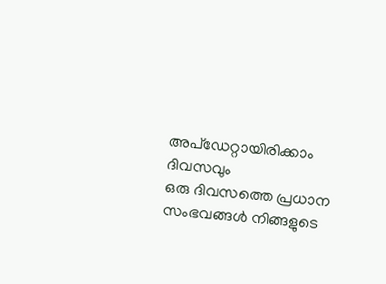അപ്ഡേറ്റായിരിക്കാം ദിവസവും
ഒരു ദിവസത്തെ പ്രധാന സംഭവങ്ങൾ നിങ്ങളുടെ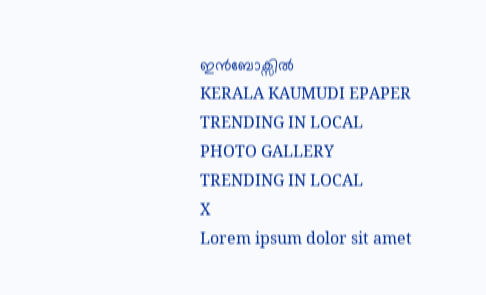ഇൻബോക്സിൽ
KERALA KAUMUDI EPAPER
TRENDING IN LOCAL
PHOTO GALLERY
TRENDING IN LOCAL
X
Lorem ipsum dolor sit amet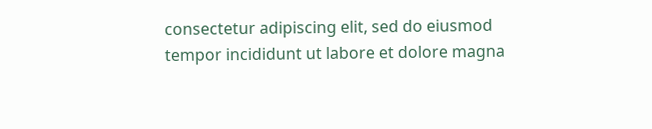consectetur adipiscing elit, sed do eiusmod tempor incididunt ut labore et dolore magna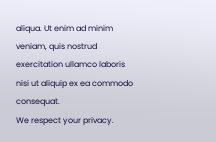aliqua. Ut enim ad minim veniam, quis nostrud exercitation ullamco laboris nisi ut aliquip ex ea commodo consequat.
We respect your privacy.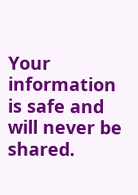Your information is safe and will never be shared.